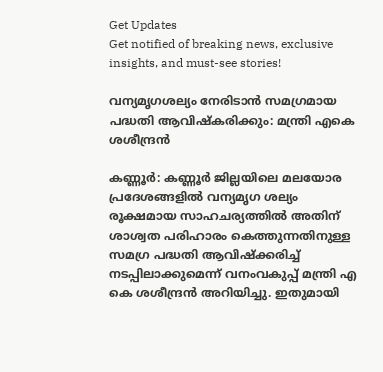Get Updates
Get notified of breaking news, exclusive insights, and must-see stories!

വന്യമൃഗശല്യം നേരിടാൻ സമഗ്രമായ പദ്ധതി ആവിഷ്കരിക്കും: മന്ത്രി എകെ ശശീന്ദ്രൻ

കണ്ണൂര്‍: കണ്ണൂർ ജില്ലയിലെ മലയോര പ്രദേശങ്ങളിൽ വന്യമൃഗ ശല്യം രൂക്ഷമായ സാഹചര്യത്തില്‍ അതിന് ശാശ്വത പരിഹാരം കെത്തുന്നതിനുള്ള സമഗ്ര പദ്ധതി ആവിഷ്‌ക്കരിച്ച് നടപ്പിലാക്കുമെന്ന് വനംവകുപ്പ് മന്ത്രി എ കെ ശശീന്ദ്രന്‍ അറിയിച്ചു. ഇതുമായി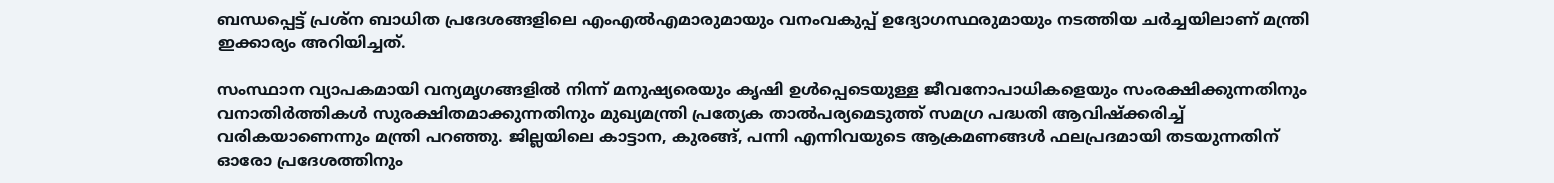ബന്ധപ്പെട്ട് പ്രശ്ന ബാധിത പ്രദേശങ്ങളിലെ എംഎല്‍എമാരുമായും വനംവകുപ്പ് ഉദ്യോഗസ്ഥരുമായും നടത്തിയ ചര്‍ച്ചയിലാണ് മന്ത്രി ഇക്കാര്യം അറിയിച്ചത്.

സംസ്ഥാന വ്യാപകമായി വന്യമൃഗങ്ങളില്‍ നിന്ന് മനുഷ്യരെയും കൃഷി ഉള്‍പ്പെടെയുള്ള ജീവനോപാധികളെയും സംരക്ഷിക്കുന്നതിനും വനാതിര്‍ത്തികള്‍ സുരക്ഷിതമാക്കുന്നതിനും മുഖ്യമന്ത്രി പ്രത്യേക താല്‍പര്യമെടുത്ത് സമഗ്ര പദ്ധതി ആവിഷ്‌ക്കരിച്ച് വരികയാണെന്നും മന്ത്രി പറഞ്ഞു. ജില്ലയിലെ കാട്ടാന, കുരങ്ങ്, പന്നി എന്നിവയുടെ ആക്രമണങ്ങള്‍ ഫലപ്രദമായി തടയുന്നതിന് ഓരോ പ്രദേശത്തിനും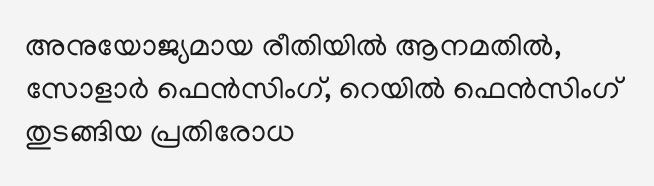അനുയോജ്യമായ രീതിയില്‍ ആനമതില്‍, സോളാര്‍ ഫെന്‍സിംഗ്, റെയില്‍ ഫെന്‍സിംഗ് തുടങ്ങിയ പ്രതിരോധ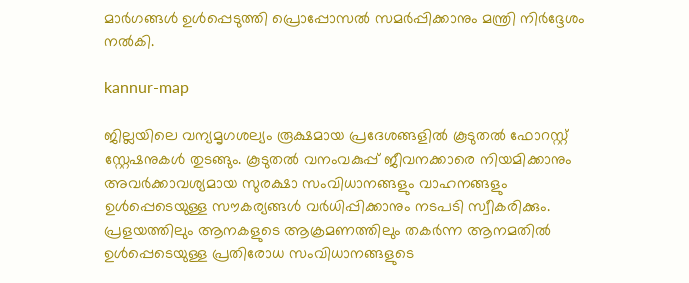മാര്‍ഗങ്ങള്‍ ഉള്‍പ്പെടുത്തി പ്രൊപ്പോസല്‍ സമര്‍പ്പിക്കാനും മന്ത്രി നിര്‍ദ്ദേശം നല്‍കി.

kannur-map

ജില്ലയിലെ വന്യമൃഗശല്യം രൂക്ഷമായ പ്രദേശങ്ങളില്‍ കൂടുതല്‍ ഫോറസ്റ്റ് സ്റ്റേഷനുകള്‍ തുടങ്ങും. കൂടുതല്‍ വനംവകുപ്പ് ജീവനക്കാരെ നിയമിക്കാനും അവര്‍ക്കാവശ്യമായ സുരക്ഷാ സംവിധാനങ്ങളും വാഹനങ്ങളും ഉള്‍പ്പെടെയുള്ള സൗകര്യങ്ങള്‍ വര്‍ധിപ്പിക്കാനും നടപടി സ്വീകരിക്കും. പ്രളയത്തിലും ആനകളുടെ ആക്രമണത്തിലും തകര്‍ന്ന ആനമതില്‍ ഉള്‍പ്പെടെയുള്ള പ്രതിരോധ സംവിധാനങ്ങളുടെ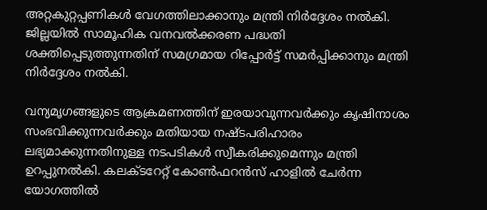അറ്റകുറ്റപ്പണികള്‍ വേഗത്തിലാക്കാനും മന്ത്രി നിര്‍ദ്ദേശം നല്‍കി. ജില്ലയില്‍ സാമൂഹിക വനവല്‍ക്കരണ പദ്ധതി ശക്തിപ്പെടുത്തുന്നതിന് സമഗ്രമായ റിപ്പോര്‍ട്ട് സമര്‍പ്പിക്കാനും മന്ത്രി നിര്‍ദ്ദേശം നല്‍കി.

വന്യമൃഗങ്ങളുടെ ആക്രമണത്തിന് ഇരയാവുന്നവര്‍ക്കും കൃഷിനാശം സംഭവിക്കുന്നവര്‍ക്കും മതിയായ നഷ്ടപരിഹാരം ലഭ്യമാക്കുന്നതിനുള്ള നടപടികള്‍ സ്വീകരിക്കുമെന്നും മന്ത്രി ഉറപ്പുനല്‍കി. കലക്ടറേറ്റ് കോണ്‍ഫറന്‍സ് ഹാളില്‍ ചേര്‍ന്ന യോഗത്തില്‍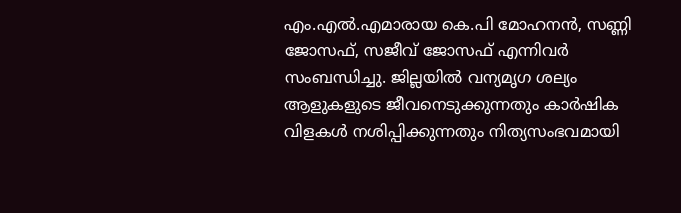എം.എല്‍.എമാരായ കെ.പി മോഹനന്‍, സണ്ണി ജോസഫ്, സജീവ് ജോസഫ് എന്നിവര്‍ സംബന്ധിച്ചു. ജില്ലയില്‍ വന്യമൃഗ ശല്യം ആളുകളുടെ ജീവനെടുക്കുന്നതും കാര്‍ഷിക വിളകള്‍ നശിപ്പിക്കുന്നതും നിത്യസംഭവമായി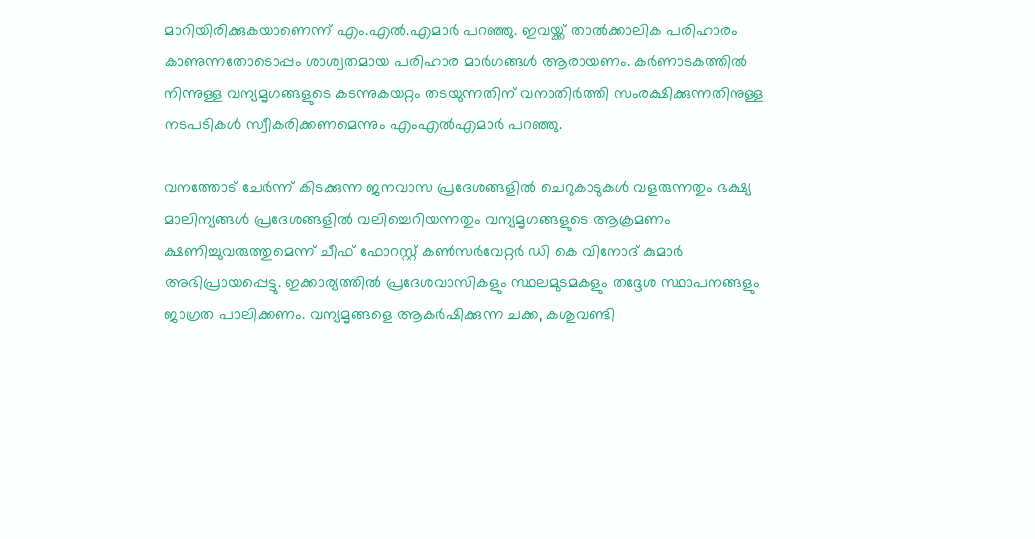മാറിയിരിക്കുകയാണെന്ന് എം.എല്‍.എമാര്‍ പറഞ്ഞു. ഇവയ്ക്ക് താല്‍ക്കാലിക പരിഹാരം കാണുന്നതോടൊപ്പം ശാശ്വതമായ പരിഹാര മാര്‍ഗങ്ങള്‍ ആരായണം. കര്‍ണാടകത്തില്‍ നിന്നുള്ള വന്യമൃഗങ്ങളുടെ കടന്നുകയറ്റം തടയുന്നതിന് വനാതിര്‍ത്തി സംരക്ഷിക്കുന്നതിനുള്ള നടപടികള്‍ സ്വീകരിക്കണമെന്നും എംഎല്‍എമാര്‍ പറഞ്ഞു.

വനത്തോട് ചേര്‍ന്ന് കിടക്കുന്ന ജനവാസ പ്രദേശങ്ങളില്‍ ചെറുകാടുകള്‍ വളരുന്നതും ഭക്ഷ്യ മാലിന്യങ്ങള്‍ പ്രദേശങ്ങളില്‍ വലിച്ചെറിയന്നതും വന്യമൃഗങ്ങളുടെ ആക്രമണം ക്ഷണിച്ചുവരുത്തുമെന്ന് ചീഫ് ഫോറസ്റ്റ് കണ്‍സര്‍വേറ്റര്‍ ഡി കെ വിനോദ് കുമാര്‍ അഭിപ്രായപ്പെട്ടു. ഇക്കാര്യത്തില്‍ പ്രദേശവാസികളും സ്ഥലമുടമകളും തദ്ദേശ സ്ഥാപനങ്ങളും ജാഗ്രത പാലിക്കണം. വന്യമൃങ്ങളെ ആകര്‍ഷിക്കുന്ന ചക്ക, കശുവണ്ടി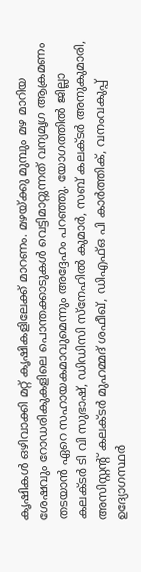കൃഷികള്‍ ഒഴിവാക്കി മറ്റ് കൃഷികളിലേക്ക് മാറണം. മഴയ്ക്കു മുമ്പും മഴ മാറിയ ശേഷവും റോഡരികുകളിലെ പൊന്തക്കാടുകള്‍ വെട്ടിമാറ്റുന്നത് വന്യമൃഗ ആക്രമണം തടയാന്‍ ഏറെ സഹായകമാവുമെന്നും അദ്ദേഹം പറഞ്ഞു. യോഗത്തില്‍ ജില്ലാ കലക്ടര്‍ ടി വി സുഭാഷ്, ഡിഡിസി സ്നേഹില്‍ കുമാര്‍, സബ് കലക്ടര്‍ അനുകുമാരി, അസിസ്റ്റന്റ് കലക്ടര്‍ മുഹമ്മദ് ശഫീഖ്, ഡിഎഫ്ഒ പി കാര്‍ത്തിക്, വനംവകുപ്പ് ഉദ്യോഗസ്ഥര്‍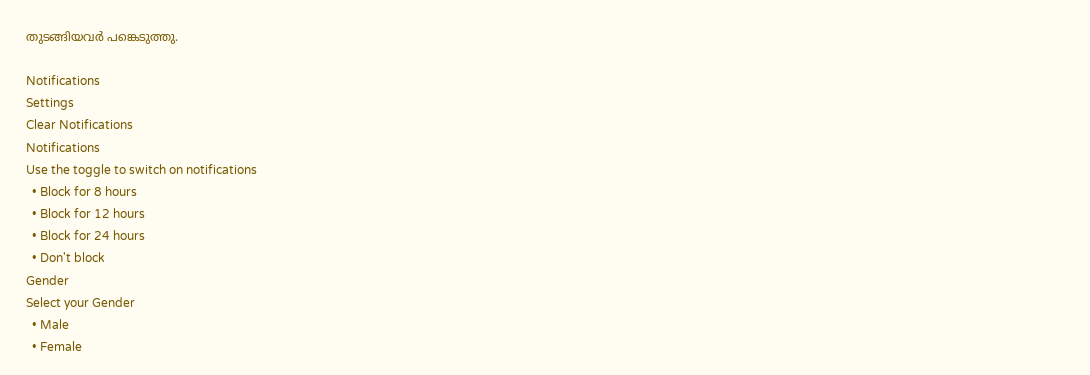തുടങ്ങിയവര്‍ പങ്കെടുത്തു.

Notifications
Settings
Clear Notifications
Notifications
Use the toggle to switch on notifications
  • Block for 8 hours
  • Block for 12 hours
  • Block for 24 hours
  • Don't block
Gender
Select your Gender
  • Male
  • Female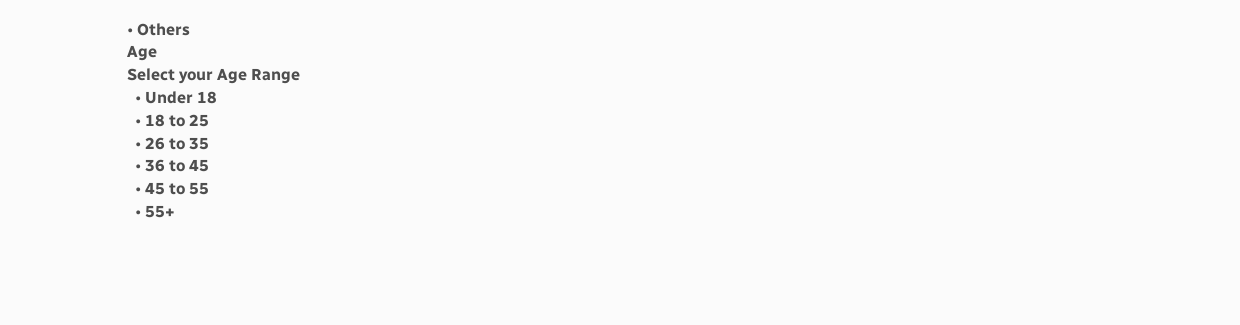• Others
Age
Select your Age Range
  • Under 18
  • 18 to 25
  • 26 to 35
  • 36 to 45
  • 45 to 55
  • 55+